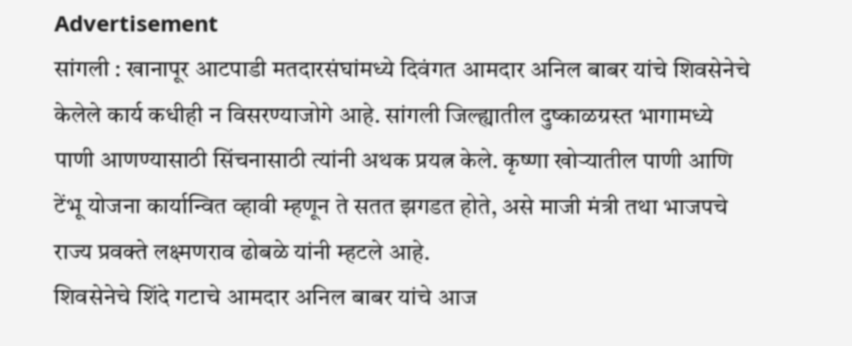Advertisement
सांगली : खानापूर आटपाडी मतदारसंघांमध्ये दिवंगत आमदार अनिल बाबर यांचे शिवसेनेचे केलेले कार्य कधीही न विसरण्याजोगे आहे. सांगली जिल्ह्यातील दुष्काळग्रस्त भागामध्ये पाणी आणण्यासाठी सिंचनासाठी त्यांनी अथक प्रयत्न केले. कृष्णा खोऱ्यातील पाणी आणि टेंभू योजना कार्यान्वित व्हावी म्हणून ते सतत झगडत होते, असे माजी मंत्री तथा भाजपचे राज्य प्रवक्ते लक्ष्मणराव ढोबळे यांनी म्हटले आहे.
शिवसेनेचे शिंदे गटाचे आमदार अनिल बाबर यांचे आज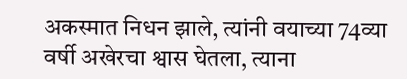अकस्मात निधन झाले, त्यांनी वयाच्या 74व्या वर्षी अखेरचा श्वास घेतला, त्याना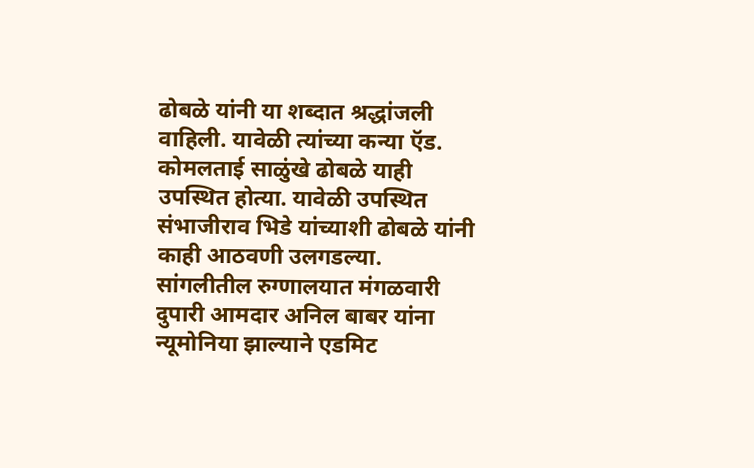ढोबळे यांनी या शब्दात श्रद्धांजली वाहिली. यावेळी त्यांच्या कन्या ऍड. कोमलताई साळुंखे ढोबळे याही उपस्थित होत्या. यावेळी उपस्थित संभाजीराव भिडे यांच्याशी ढोबळे यांनी काही आठवणी उलगडल्या.
सांगलीतील रुग्णालयात मंगळवारी दुपारी आमदार अनिल बाबर यांना न्यूमोनिया झाल्याने एडमिट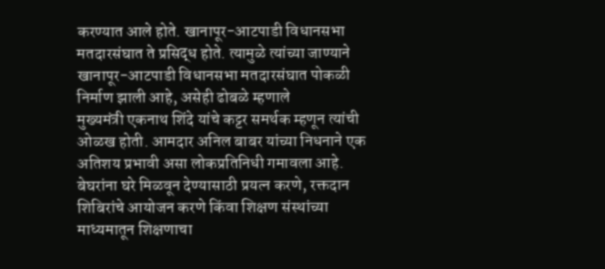करण्यात आले होते. खानापूर-आटपाडी विधानसभा मतदारसंघात ते प्रसिद्ध होते. त्यामुळे त्यांच्या जाण्याने खानापूर-आटपाडी विधानसभा मतदारसंघात पोकळी निर्माण झाली आहे, असेही ढोबळे म्हणाले
मुख्यमंत्री एकनाथ शिंदे यांचे कट्टर समर्थक म्हणून त्यांची ओळख होती. आमदार अनिल बाबर यांच्या निधनाने एक अतिशय प्रभावी असा लोकप्रतिनिधी गमावला आहे. बेघरांना घरे मिळवून देण्यासाठी प्रयत्न करणे, रक्तदान शिबिरांचे आयोजन करणे किंवा शिक्षण संस्थांच्या माध्यमातून शिक्षणाचा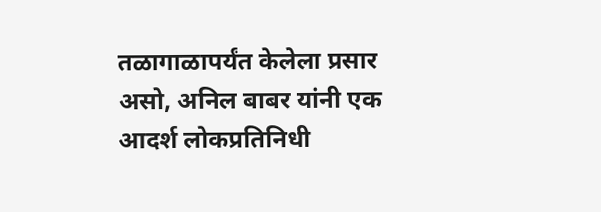तळागाळापर्यंत केलेला प्रसार असो, अनिल बाबर यांनी एक आदर्श लोकप्रतिनिधी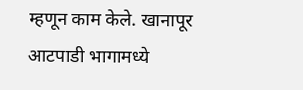म्हणून काम केले. खानापूर आटपाडी भागामध्ये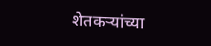शेतकऱ्यांच्या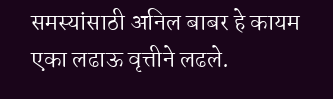समस्यांसाठी अनिल बाबर हे कायम एका लढाऊ वृत्तीने लढले.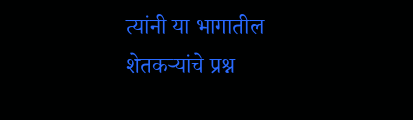त्यांनी या भागातील शेतकऱ्यांचे प्रश्न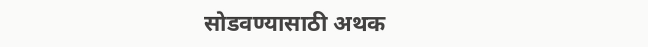सोडवण्यासाठी अथक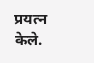प्रयत्न केले.